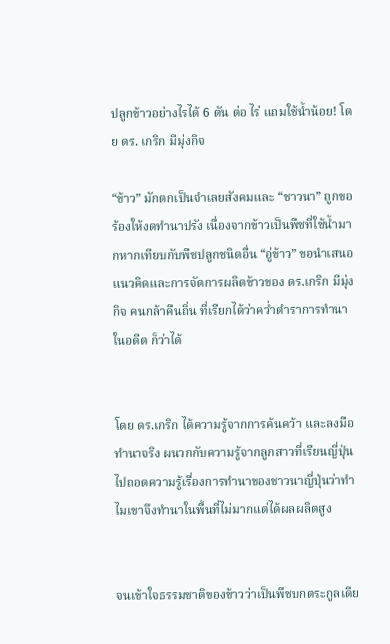ปลูกข้าวอย่างไรได้ 6 ตัน ต่อ ไร่ แถมใช้น้ำน้อย! โดย ดร. เกริก มีมุ่งกิจ

“ข้าว” มักตกเป็นจำเลยสังคมและ “ชาวนา” ถูกขอร้องให้งดทำนาปรัง เนื่องจากข้าวเป็นพืชที่ใช้น้ำมากหากเทียบกับพืชปลูกชนิดอื่น “อู่ข้าว” ขอนำเสนอ แนวคิดและการจัดการผลิตข้าวของ ดร.เกริก มีมุ่งกิจ คนกล้าคืนถิ่น ที่เรียกได้ว่าคว่ำตำราการทำนาในอดีต ก็ว่าได้


โดย ดร.เกริก ได้ความรู้จากการค้นคว้า และลงมือทำนาจริง ผนวกกับความรู้จากลูกสาวที่เรียนญี่ปุ่นไปถอดความรู้เรื่องการทำนาของชาวนาญี่ปุ่นว่าทำไมเขาจึงทำนาในพื้นที่ไม่มากแต่ได้ผลผลิตสูง


จนเข้าใจธรรมชาติของข้าวว่าเป็นพืชบกตระกูลเดีย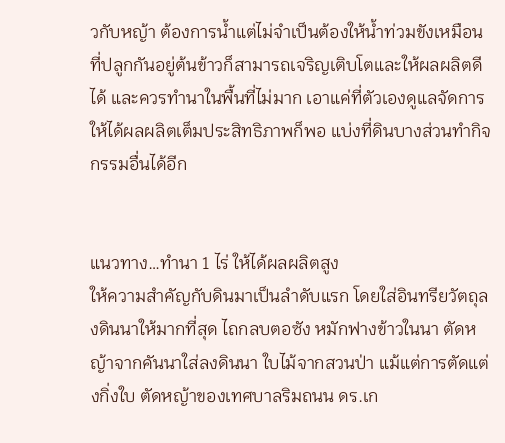วกับหญ้า ต้องการน้ำแต่ไม่จำเป็นต้องให้น้ำท่วมขังเหมือนที่ปลูกกันอยู่ต้นข้าวก็สามารถเจริญเติบโตและให้ผลผลิตดีได้ และควรทำนาในพื้นที่ไม่มาก เอาแค่ที่ตัวเองดูแลจัดการให้ได้ผลผลิตเต็มประสิทธิภาพก็พอ แบ่งที่ดินบางส่วนทำกิจกรรมอื่นได้อีก


แนวทาง…ทำนา 1 ไร่ ให้ได้ผลผลิตสูง
ให้ความสำคัญกับดินมาเป็นลำดับแรก โดยใส่อินทรียวัตถุลงดินนาให้มากที่สุด ไถกลบตอซัง หมักฟางข้าวในนา ตัดหญ้าจากคันนาใส่ลงดินนา ใบไม้จากสวนป่า แม้แต่การตัดแต่งกิ่งใบ ตัดหญ้าของเทศบาลริมถนน ดร.เก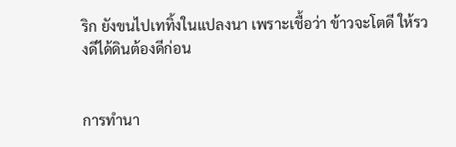ริก ยังขนไปเททิ้งในแปลงนา เพราะเชื้อว่า ข้าวจะโตดี ให้รวงดีได้ดินต้องดีก่อน


การทำนา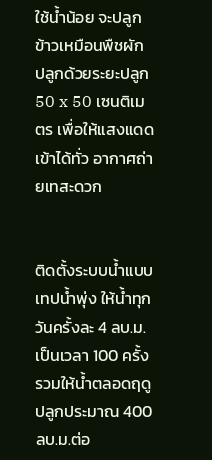ใช้น้ำน้อย จะปลูกข้าวเหมือนพืชผัก ปลูกด้วยระยะปลูก 50 x 50 เซนติเมตร เพื่อให้แสงแดดเข้าได้ทั่ว อากาศถ่ายเทสะดวก


ติดตั้งระบบน้ำแบบเทปน้ำพุ่ง ให้น้ำทุกวันครั้งละ 4 ลบ.ม. เป็นเวลา 100 ครั้ง รวมให้น้ำตลอดฤดูปลูกประมาณ 400 ลบ.ม.ต่อ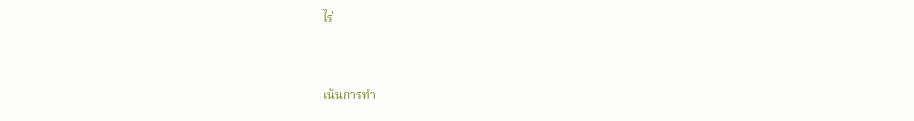ไร่


เน้นการทำ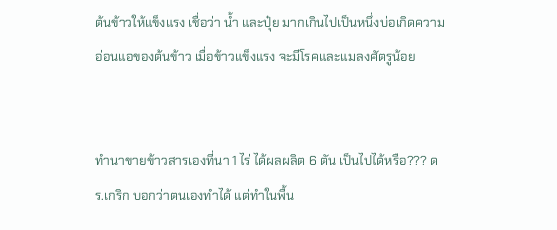ต้นข้าวให้แข็งแรง เชื่อว่า น้ำ และปุ๋ย มากเกินไปเป็นหนึ่งบ่อเกิดความอ่อนแอของต้นข้าว เมื่อข้าวแข็งแรง จะมีโรคและแมลงศัตรูน้อย


ทำนาขายข้าวสารเองที่นา 1 ไร่ ได้ผลผลิต 6 ตัน เป็นไปได้หรือ??? ดร.เกริก บอกว่าตนเองทำได้ แต่ทำในพื้น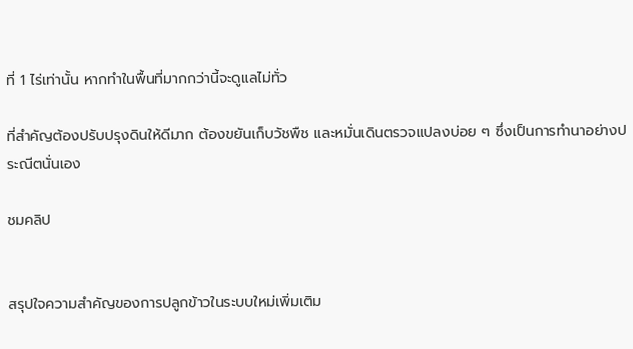ที่ 1 ไร่เท่านั้น หากทำในพื้นที่มากกว่านี้จะดูแลไม่ทั่ว

ที่สำคัญต้องปรับปรุงดินให้ดีมาก ต้องขยันเก็บวัชพืช และหมั่นเดินตรวจแปลงบ่อย ๆ ซึ่งเป็นการทำนาอย่างประณีตนั่นเอง

ชมคลิป


สรุปใจความสำคัญของการปลูกข้าวในระบบใหม่เพิ่มเติม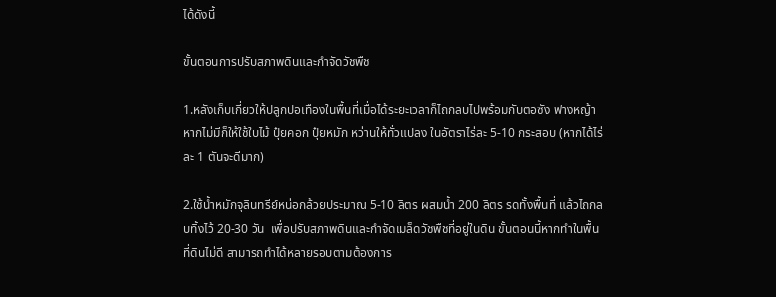ได้ดังนี้

ขั้นตอนการปรับสภาพดินและกำจัดวัชพืช

1.หลังเก็บเกี่ยวให้ปลูกปอเทืองในพื้นที่เมื่อได้ระยะเวลาก็ไถกลบไปพร้อมกับตอซัง ฟางหญ้า  หากไม่มีก็ให้ใช้ใบไม้ ปุ๋ยคอก ปุ๋ยหมัก หว่านให้ทั่วแปลง ในอัตราไร่ละ 5-10 กระสอบ (หากได้ไร่ละ 1 ตันจะดีมาก)

2.ใช้น้ำหมักจุลินทรีย์หน่อกล้วยประมาณ 5-10 ลิตร ผสมน้ำ 200 ลิตร รดทั้งพื้นที่ แล้วไถกลบทิ้งไว้ 20-30 วัน  เพื่อปรับสภาพดินและกำจัดเมล็ดวัชพืชที่อยู่ในดิน ขั้นตอนนี้หากทำในพื้นที่ดินไม่ดี สามารถทำได้หลายรอบตามต้องการ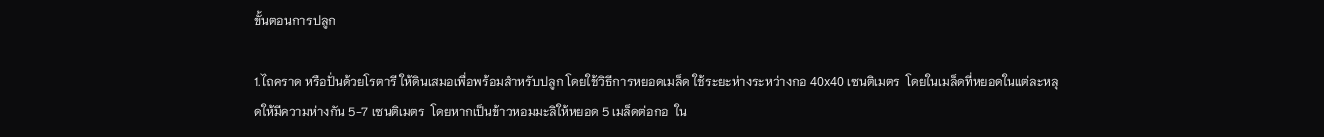ขั้นตอนการปลูก

1.ไถคราด หรือปั่นด้วยโรตารี ให้ดินเสมอเพื่อพร้อมสำหรับปลูก โดยใช้วิธีการหยอดเมล็ด ใช้ระยะห่างระหว่างกอ 40x40 เซนติเมตร  โดยในเมล็ดที่หยอดในแต่ละหลุดให้มีความห่างกัน 5-7 เซนติเมตร  โดยหากเป็นข้าวหอมมะลิให้หยอด 5 เมล็ดต่อกอ  ใน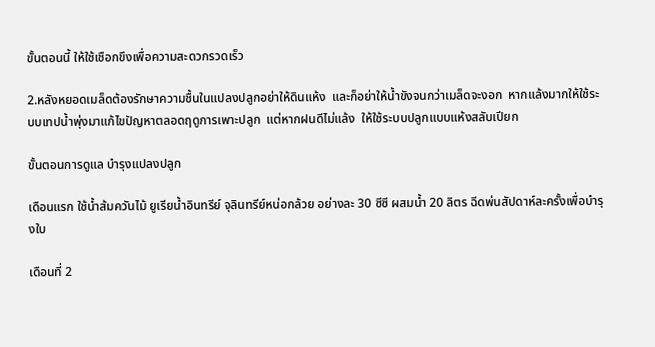ขั้นตอนนี้ ให้ใช้เชือกขึงเพื่อความสะดวกรวดเร็ว

2.หลังหยอดเมล็ดต้องรักษาความชื้นในแปลงปลูกอย่าให้ดินแห้ง  และก็อย่าให้น้ำขังจนกว่าเมล็ดจะงอก  หากแล้งมากให้ใช้ระบบเทปน้ำพุ่งมาแก้ไขปัญหาตลอดฤดูการเพาะปลูก  แต่หากฝนดีไม่แล้ง  ให้ใช้ระบบปลูกแบบแห้งสลับเปียก

ขั้นตอนการดูแล บำรุงแปลงปลูก

เดือนแรก ใช้น้ำส้มควันไม้ ยูเรียน้ำอินทรีย์ จุลินทรีย์หน่อกล้วย อย่างละ 30 ซีซี ผสมน้ำ 20 ลิตร ฉีดพ่นสัปดาห์ละครั้งเพื่อบำรุงใบ

เดือนที่ 2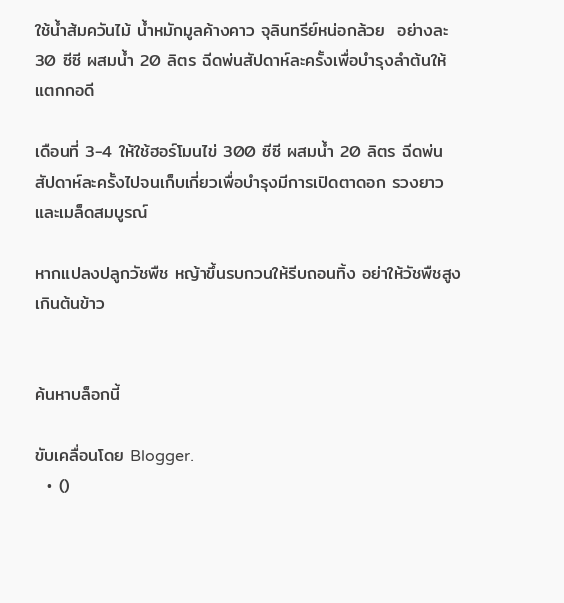ใช้น้ำส้มควันไม้ น้ำหมักมูลค้างคาว จุลินทรีย์หน่อกล้วย  อย่างละ 30 ซีซี ผสมน้ำ 20 ลิตร ฉีดพ่นสัปดาห์ละครั้งเพื่อบำรุงลำต้นให้แตกกอดี

เดือนที่ 3-4 ให้ใช้ฮอร์โมนไข่ 300 ซีซี ผสมน้ำ 20 ลิตร ฉีดพ่นสัปดาห์ละครั้งไปจนเก็บเกี่ยวเพื่อบำรุงมีการเปิดตาดอก รวงยาว และเมล็ดสมบูรณ์

หากแปลงปลูกวัชพืช หญ้าขึ้นรบกวนให้รีบถอนทิ้ง อย่าให้วัชพืชสูงเกินต้นข้าว


ค้นหาบล็อกนี้

ขับเคลื่อนโดย Blogger.
  • ()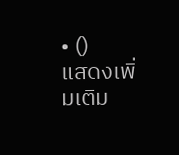• ()
แสดงเพิ่มเติม